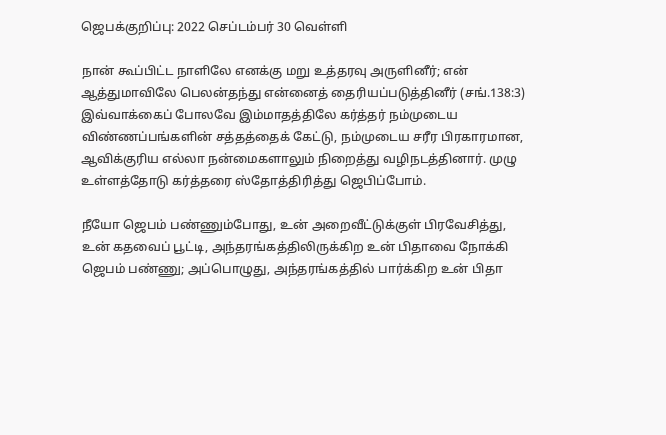ஜெபக்குறிப்பு: 2022 செப்டம்பர் 30 வெள்ளி

நான் கூப்பிட்ட நாளிலே எனக்கு மறு உத்தரவு அருளினீர்; என் ஆத்துமாவிலே பெலன்தந்து என்னைத் தைரியப்படுத்தினீர் (சங்.138:3) இவ்வாக்கைப் போலவே இம்மாதத்திலே கர்த்தர் நம்முடைய விண்ணப்பங்களின் சத்தத்தைக் கேட்டு, நம்முடைய சரீர பிரகாரமான, ஆவிக்குரிய எல்லா நன்மைகளாலும் நிறைத்து வழிநடத்தினார். முழு உள்ளத்தோடு கர்த்தரை ஸ்தோத்திரித்து ஜெபிப்போம்.

நீயோ ஜெபம் பண்ணும்போது, உன் அறைவீட்டுக்குள் பிரவேசித்து, உன் கதவைப் பூட்டி, அந்தரங்கத்திலிருக்கிற உன் பிதாவை நோக்கி ஜெபம் பண்ணு; அப்பொழுது, அந்தரங்கத்தில் பார்க்கிற உன் பிதா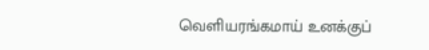வெளியரங்கமாய் உனக்குப்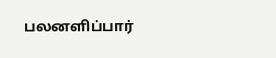பலனளிப்பார்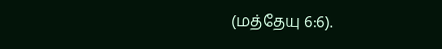(மத்தேயு 6:6).